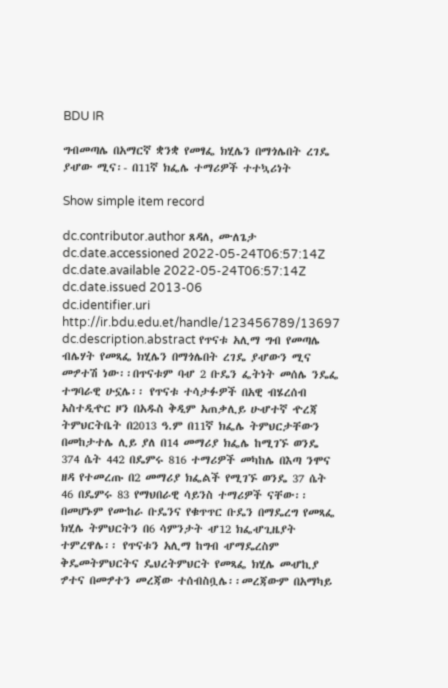BDU IR

ግብመጣሌ በአማርኛ ቋንቋ የመፃፌ ክሂሌን በማጎሌበት ረገዴ ያሇው ሚና፡- በ11ኛ ክፌሌ ተማሪዎች ተተኳሪነት

Show simple item record

dc.contributor.author ጸዳለ, ሙለጌታ
dc.date.accessioned 2022-05-24T06:57:14Z
dc.date.available 2022-05-24T06:57:14Z
dc.date.issued 2013-06
dc.identifier.uri http://ir.bdu.edu.et/handle/123456789/13697
dc.description.abstract የጥናቱ አሊማ ግብ የመጣሌ ብሌሃት የመጻፌ ክሂሌን በማጎሌበት ረገዴ ያሇውን ሚና መፇተሽ ነው፡፡በጥናቱም ባሇ 2 ቡዴን ፌትነት መሰሌ ንዴፌ ተግባራዊ ሁኗሌ፡፡ የጥናቱ ተሳታፉዎች በአዊ ብሄረሰብ አስተዲዯር ዞን በአዱስ ቅዲም አጠቃሊይ ሁሇተኛ ዯረጃ ትምህርትቤት በ2013 ዓ.ም በ11ኛ ክፌሌ ትምህርታቸውን በመከታተሌ ሊይ ያለ በ14 መማሪያ ክፌሌ ከሚገኙ ወንዴ 374 ሴት 442 በዴምሩ 816 ተማሪዎች መካከሌ በእጣ ንሞና ዘዳ የተመረጡ በ2 መማሪያ ክፌልች የሚገኙ ወንዴ 37 ሴት 46 በዴምሩ 83 የማህበራዊ ሳይንስ ተማሪዎች ናቸው፡፡ በመሆኑም የሙከራ ቡዴንና የቁጥጥር ቡዴን በማዴረግ የመጻፌ ክሂሌ ትምህርትን በ6 ሳምንታት ሇ12 ክፌሇጊዜያት ተምረዋሌ፡፡ የጥናቱን አሊማ ከግብ ሇማዴረስም ቅዴመትምህርትና ዴህረትምህርት የመጻፌ ክሂሌ መሇኪያ ፇተና በመፇተን መረጃው ተሰብስቧሌ፡፡መረጃውም በአማካይ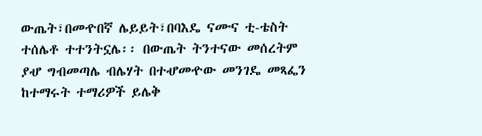ውጤት፣በመዯበኛ ሌይይት፣በባእዴ ናሙና ቲ-ቴስት ተሰሌቶ ተተንትኗሌ፡፡ በውጤት ትንተናው መሰረትም ያሇ ግብመጣሌ ብሌሃት በተሇመዯው መንገዴ መጻፌን ከተማሩት ተማሪዎች ይሌቅ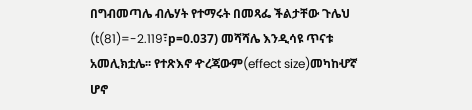በግብመጣሌ ብሌሃት የተማሩት በመጻፌ ችልታቸው ጉሌህ (t(81)=-2.119፣p=0.037) መሻሻሌ እንዲሳዩ ጥናቱ አመሊክቷሌ፡፡ የተጽእኖ ዯረጃውም(effect size)መካከሇኛ ሆኖ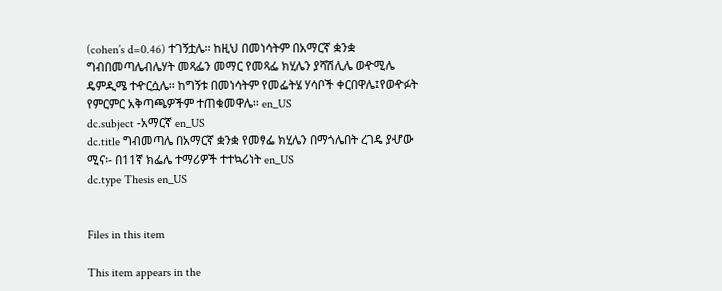(cohen’s d=0.46) ተገኝቷሌ፡፡ ከዚህ በመነሳትም በአማርኛ ቋንቋ ግብበመጣሌብሌሃት መጻፌን መማር የመጻፌ ክሂሌን ያሻሽሊሌ ወዯሚሌ ዴምዲሜ ተዯርሷሌ፡፡ ከግኝቱ በመነሳትም የመፌትሄ ሃሳቦች ቀርበዋሌ፤የወዯፉት የምርምር አቅጣጫዎችም ተጠቁመዋሌ፡፡ en_US
dc.subject -አማርኛ en_US
dc.title ግብመጣሌ በአማርኛ ቋንቋ የመፃፌ ክሂሌን በማጎሌበት ረገዴ ያሇው ሚና፡- በ11ኛ ክፌሌ ተማሪዎች ተተኳሪነት en_US
dc.type Thesis en_US


Files in this item

This item appears in the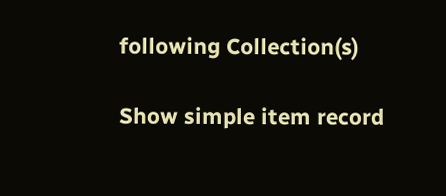following Collection(s)

Show simple item record